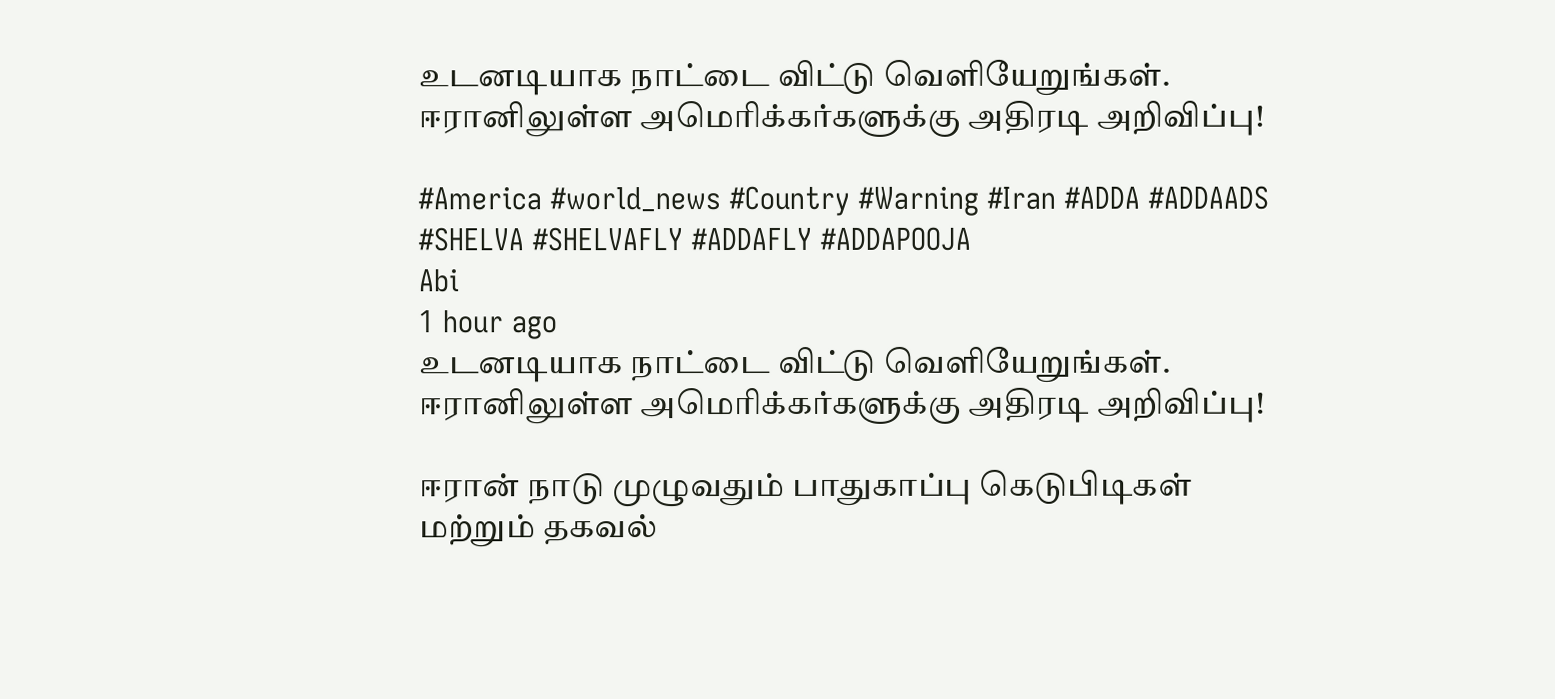உடனடியாக நாட்டை விட்டு வெளியேறுங்கள். ஈரானிலுள்ள அமெரிக்கர்களுக்கு அதிரடி அறிவிப்பு!

#America #world_news #Country #Warning #Iran #ADDA #ADDAADS #SHELVA #SHELVAFLY #ADDAFLY #ADDAPOOJA
Abi
1 hour ago
உடனடியாக நாட்டை விட்டு வெளியேறுங்கள். ஈரானிலுள்ள அமெரிக்கர்களுக்கு அதிரடி அறிவிப்பு!

ஈரான் நாடு முழுவதும் பாதுகாப்பு கெடுபிடிகள் மற்றும் தகவல்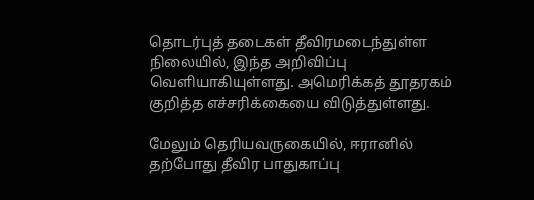தொடர்புத் தடைகள் தீவிரமடைந்துள்ள நிலையில், இந்த அறிவிப்பு வெளியாகியுள்ளது. அமெரிக்கத் தூதரகம் குறித்த எச்சரிக்கையை விடுத்துள்ளது.

மேலும் தெரியவருகையில், ஈரானில் தற்போது தீவிர பாதுகாப்பு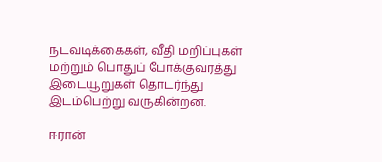நடவடிக்கைகள், வீதி மறிப்புகள் மற்றும் பொதுப் போக்குவரத்து இடையூறுகள் தொடர்ந்து இடம்பெற்று வருகின்றன.

ஈரான்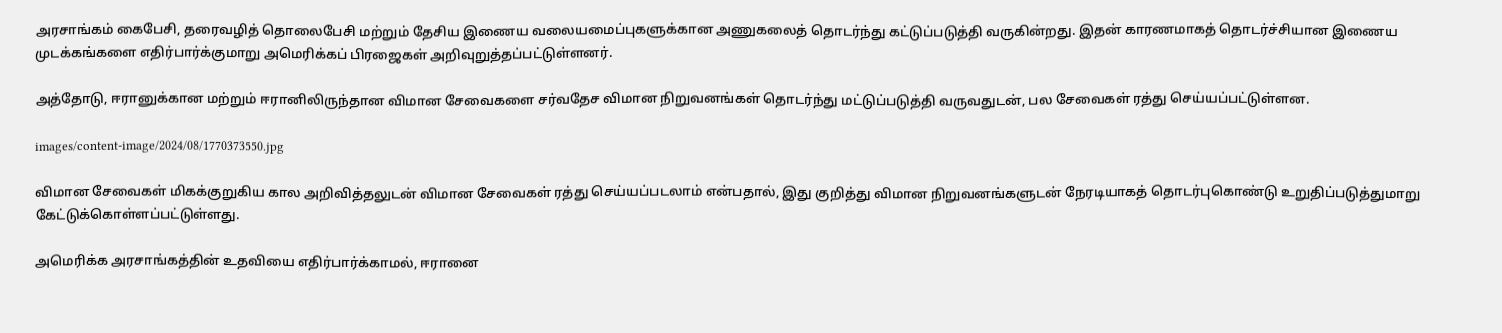அரசாங்கம் கைபேசி, தரைவழித் தொலைபேசி மற்றும் தேசிய இணைய வலையமைப்புகளுக்கான அணுகலைத் தொடர்ந்து கட்டுப்படுத்தி வருகின்றது. இதன் காரணமாகத் தொடர்ச்சியான இணைய முடக்கங்களை எதிர்பார்க்குமாறு அமெரிக்கப் பிரஜைகள் அறிவுறுத்தப்பட்டுள்ளனர்.

அத்தோடு, ஈரானுக்கான மற்றும் ஈரானிலிருந்தான விமான சேவைகளை சர்வதேச விமான நிறுவனங்கள் தொடர்ந்து மட்டுப்படுத்தி வருவதுடன், பல சேவைகள் ரத்து செய்யப்பட்டுள்ளன.

images/content-image/2024/08/1770373550.jpg

விமான சேவைகள் மிகக்குறுகிய கால அறிவித்தலுடன் விமான சேவைகள் ரத்து செய்யப்படலாம் என்பதால், இது குறித்து விமான நிறுவனங்களுடன் நேரடியாகத் தொடர்புகொண்டு உறுதிப்படுத்துமாறு கேட்டுக்கொள்ளப்பட்டுள்ளது.

அமெரிக்க அரசாங்கத்தின் உதவியை எதிர்பார்க்காமல், ஈரானை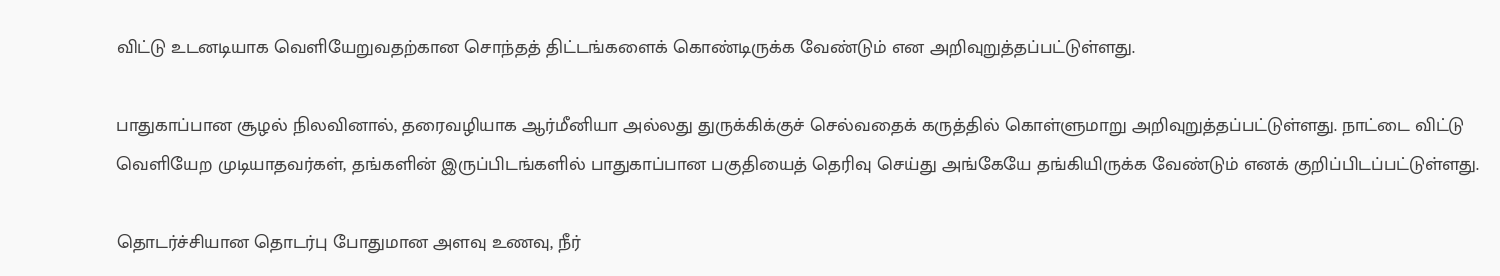விட்டு உடனடியாக வெளியேறுவதற்கான சொந்தத் திட்டங்களைக் கொண்டிருக்க வேண்டும் என அறிவுறுத்தப்பட்டுள்ளது.

பாதுகாப்பான சூழல் நிலவினால், தரைவழியாக ஆர்மீனியா அல்லது துருக்கிக்குச் செல்வதைக் கருத்தில் கொள்ளுமாறு அறிவுறுத்தப்பட்டுள்ளது. நாட்டை விட்டு வெளியேற முடியாதவர்கள், தங்களின் இருப்பிடங்களில் பாதுகாப்பான பகுதியைத் தெரிவு செய்து அங்கேயே தங்கியிருக்க வேண்டும் எனக் குறிப்பிடப்பட்டுள்ளது.

தொடர்ச்சியான தொடர்பு போதுமான அளவு உணவு, நீர்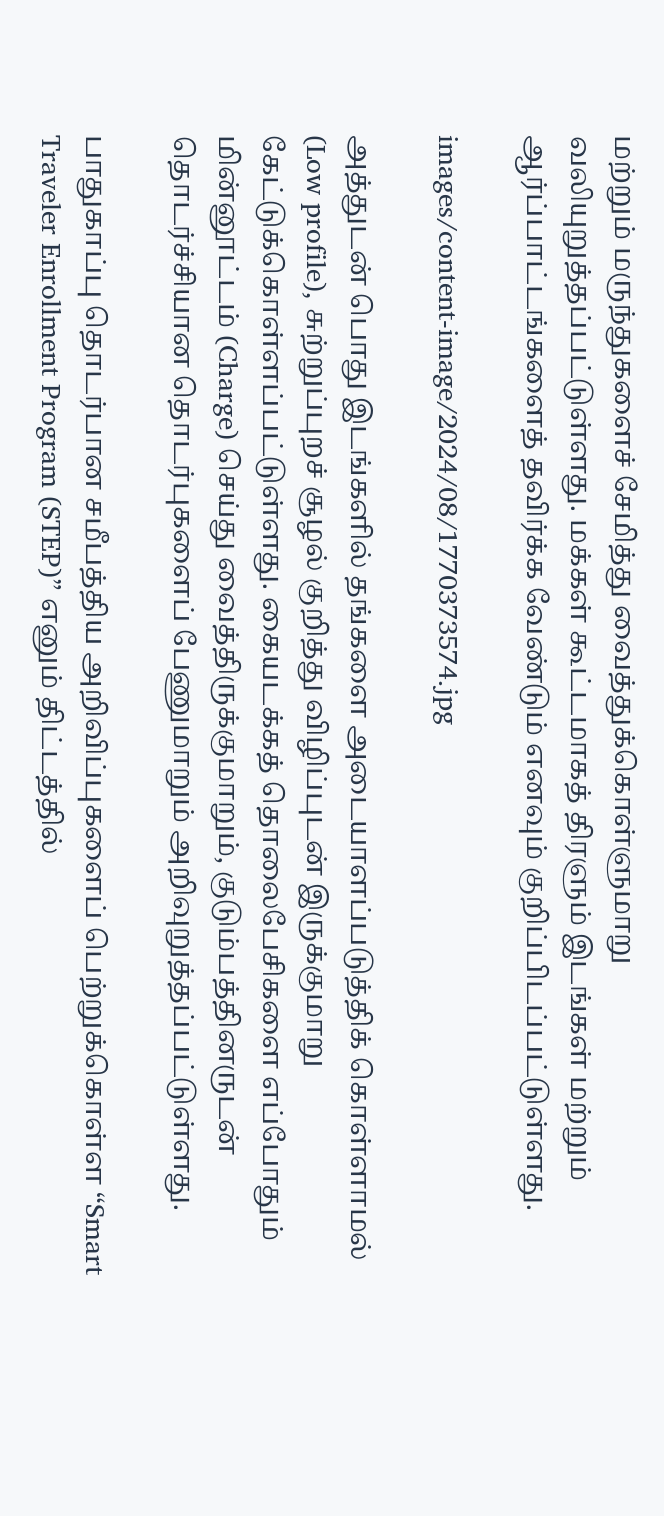மற்றும் மருந்துகளைச் சேமித்து வைத்துக்கொள்ளுமாறு வலியுறுத்தப்பட்டுள்ளது. மக்கள் கூட்டமாகத் திரளும் இடங்கள் மற்றும் ஆர்ப்பாட்டங்களைத் தவிர்க்க வேண்டும் எனவும் குறிப்பிடப்பட்டுள்ளது.

images/content-image/2024/08/1770373574.jpg

அத்துடன் பொது இடங்களில் தங்களை அடையாளப்படுத்திக் கொள்ளாமல் (Low profile), சுற்றுப்புறச் சூழல் குறித்து விழிப்புடன் இருக்குமாறு கேட்டுக்கொள்ளப்பட்டுள்ளது. கையடக்கத் தொலைபேசிகளை எப்போதும் மின்னூட்டம் (Charge) செய்து வைத்திருக்குமாறும், குடும்பத்தினருடன் தொடர்ச்சியான தொடர்புகளைப் பேணுமாறும் அறிவுறுத்தப்பட்டுள்ளது.

பாதுகாப்பு தொடர்பான சமீபத்திய அறிவிப்புகளைப் பெற்றுக்கொள்ள “Smart Traveler Enrollment Program (STEP)” எனும் திட்டத்தில்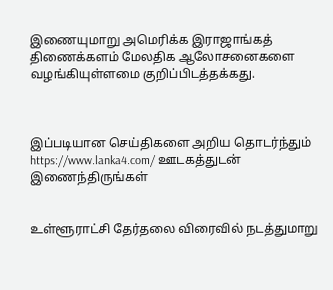இணையுமாறு அமெரிக்க இராஜாங்கத் திணைக்களம் மேலதிக ஆலோசனைகளை வழங்கியுள்ளமை குறிப்பிடத்தக்கது.



இப்படியான செய்திகளை அறிய தொடர்ந்தும் https://www.lanka4.com/ ஊடகத்துடன் இணைந்திருங்கள்


உள்ளூராட்சி தேர்தலை விரைவில் நடத்துமாறு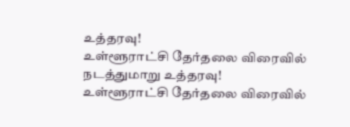உத்தரவு!
உள்ளூராட்சி தேர்தலை விரைவில் நடத்துமாறு உத்தரவு!
உள்ளூராட்சி தேர்தலை விரைவில்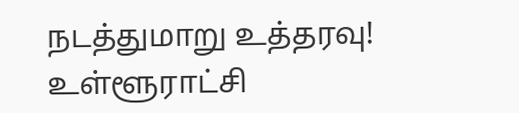நடத்துமாறு உத்தரவு!
உள்ளூராட்சி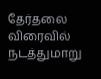தேர்தலை விரைவில் நடத்துமாறு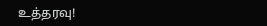உத்தரவு!